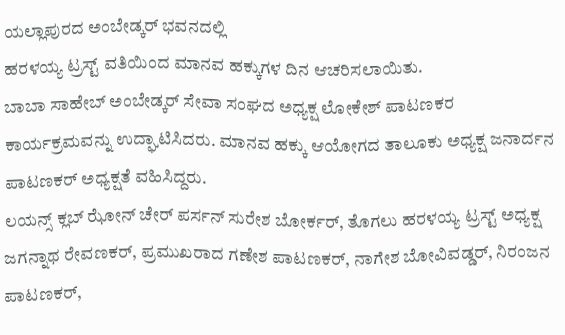ಯಲ್ಲಾಪುರದ ಅಂಬೇಡ್ಕರ್ ಭವನದಲ್ಲಿ
ಹರಳಯ್ಯ ಟ್ರಸ್ಟ್ ವತಿಯಿಂದ ಮಾನವ ಹಕ್ಕುಗಳ ದಿನ ಆಚರಿಸಲಾಯಿತು.
ಬಾಬಾ ಸಾಹೇಬ್ ಅಂಬೇಡ್ಕರ್ ಸೇವಾ ಸಂಘದ ಅಧ್ಯಕ್ಷ ಲೋಕೇಶ್ ಪಾಟಣಕರ ಕಾರ್ಯಕ್ರಮವನ್ನು ಉದ್ಘಾಟಿಸಿದರು. ಮಾನವ ಹಕ್ಕು ಆಯೋಗದ ತಾಲೂಕು ಅಧ್ಯಕ್ಷ ಜನಾರ್ದನ ಪಾಟಣಕರ್ ಅಧ್ಯಕ್ಷತೆ ವಹಿಸಿದ್ದರು.
ಲಯನ್ಸ್ ಕ್ಲಬ್ ಝೋನ್ ಚೇರ್ ಪರ್ಸನ್ ಸುರೇಶ ಬೋರ್ಕರ್, ತೊಗಲು ಹರಳಯ್ಯ ಟ್ರಸ್ಟ್ ಅಧ್ಯಕ್ಷ ಜಗನ್ನಾಥ ರೇವಣಕರ್, ಪ್ರಮುಖರಾದ ಗಣೇಶ ಪಾಟಣಕರ್, ನಾಗೇಶ ಬೋವಿವಡ್ಡರ್, ನಿರಂಜನ ಪಾಟಣಕರ್,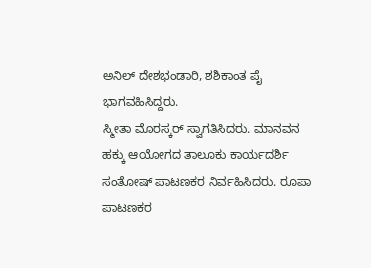ಅನಿಲ್ ದೇಶಭಂಡಾರಿ, ಶಶಿಕಾಂತ ಪೈ ಭಾಗವಹಿಸಿದ್ದರು.
ಸ್ಮೀತಾ ಮೊರಸ್ಕರ್ ಸ್ವಾಗತಿಸಿದರು. ಮಾನವನ ಹಕ್ಕು ಆಯೋಗದ ತಾಲೂಕು ಕಾರ್ಯದರ್ಶಿ ಸಂತೋಷ್ ಪಾಟಣಕರ ನಿರ್ವಹಿಸಿದರು. ರೂಪಾ ಪಾಟಣಕರ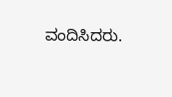ವಂದಿಸಿದರು.